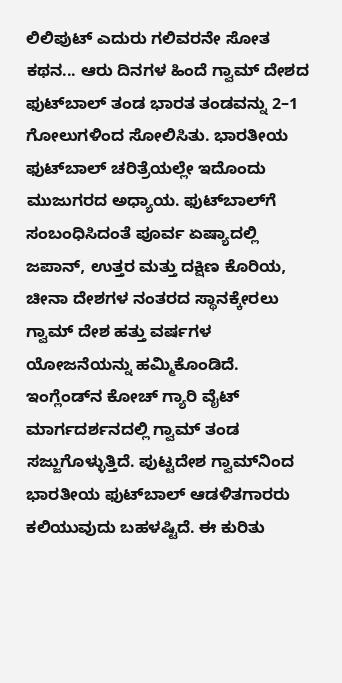ಲಿಲಿಪುಟ್‌ ಎದುರು ಗಲಿವರನೇ ಸೋತ ಕಥನ... ಆರು ದಿನಗಳ ಹಿಂದೆ ಗ್ವಾಮ್‌ ದೇಶದ ಫುಟ್‌ಬಾಲ್‌ ತಂಡ ಭಾರತ ತಂಡವನ್ನು 2–1 ಗೋಲುಗಳಿಂದ ಸೋಲಿಸಿತು. ಭಾರತೀಯ ಫುಟ್‌ಬಾಲ್‌ ಚರಿತ್ರೆಯಲ್ಲೇ ಇದೊಂದು ಮುಜುಗರದ ಅಧ್ಯಾಯ. ಫುಟ್‌ಬಾಲ್‌ಗೆ ಸಂಬಂಧಿಸಿದಂತೆ ಪೂರ್ವ ಏಷ್ಯಾದಲ್ಲಿ ಜಪಾನ್‌, ಉತ್ತರ ಮತ್ತು ದಕ್ಷಿಣ ಕೊರಿಯ, ಚೀನಾ ದೇಶಗಳ ನಂತರದ ಸ್ಥಾನಕ್ಕೇರಲು ಗ್ವಾಮ್‌ ದೇಶ ಹತ್ತು ವರ್ಷಗಳ ಯೋಜನೆಯನ್ನು ಹಮ್ಮಿಕೊಂಡಿದೆ. ಇಂಗ್ಲೆಂಡ್‌ನ ಕೋಚ್‌ ಗ್ಯಾರಿ ವೈಟ್‌ ಮಾರ್ಗದರ್ಶನದಲ್ಲಿ ಗ್ವಾಮ್‌ ತಂಡ ಸಜ್ಜುಗೊಳ್ಳುತ್ತಿದೆ. ಪುಟ್ಟದೇಶ ಗ್ವಾಮ್‌ನಿಂದ ಭಾರತೀಯ ಫುಟ್‌ಬಾಲ್‌ ಆಡಳಿತಗಾರರು ಕಲಿಯುವುದು ಬಹಳಷ್ಟಿದೆ. ಈ ಕುರಿತು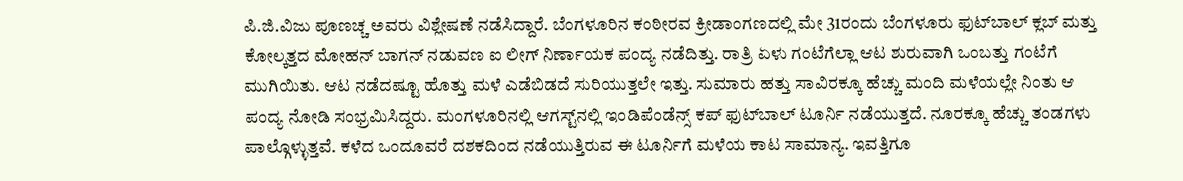ಪಿ.ಜಿ.ವಿಜು ಪೂಣಚ್ಚ ಅವರು ವಿಶ್ಲೇಷಣೆ ನಡೆಸಿದ್ದಾರೆ. ಬೆಂಗಳೂರಿನ ಕಂಠೀರವ ಕ್ರೀಡಾಂಗಣದಲ್ಲಿ ಮೇ 31ರಂದು ಬೆಂಗಳೂರು ಫುಟ್‌ಬಾಲ್‌ ಕ್ಲಬ್‌ ಮತ್ತು ಕೋಲ್ಕತ್ತದ ಮೋಹನ್‌ ಬಾಗನ್‌ ನಡುವಣ ಐ ಲೀಗ್‌ ನಿರ್ಣಾಯಕ ಪಂದ್ಯ ನಡೆದಿತ್ತು. ರಾತ್ರಿ ಏಳು ಗಂಟೆಗೆಲ್ಲಾ ಆಟ ಶುರುವಾಗಿ ಒಂಬತ್ತು ಗಂಟೆಗೆ ಮುಗಿಯಿತು. ಆಟ ನಡೆದಷ್ಟೂ ಹೊತ್ತು ಮಳೆ ಎಡೆಬಿಡದೆ ಸುರಿಯುತ್ತಲೇ ಇತ್ತು. ಸುಮಾರು ಹತ್ತು ಸಾವಿರಕ್ಕೂ ಹೆಚ್ಚು ಮಂದಿ ಮಳೆಯಲ್ಲೇ ನಿಂತು ಆ ಪಂದ್ಯ ನೋಡಿ ಸಂಭ್ರಮಿಸಿದ್ದರು. ಮಂಗಳೂರಿನಲ್ಲಿ ಆಗಸ್ಟ್‌ನಲ್ಲಿ ಇಂಡಿಪೆಂಡೆನ್ಸ್‌ ಕಪ್‌ ಫುಟ್‌ಬಾಲ್‌ ಟೂರ್ನಿ ನಡೆಯುತ್ತದೆ. ನೂರಕ್ಕೂ ಹೆಚ್ಚು ತಂಡಗಳು ಪಾಲ್ಗೊಳ್ಳುತ್ತವೆ. ಕಳೆದ ಒಂದೂವರೆ ದಶಕದಿಂದ ನಡೆಯುತ್ತಿರುವ ಈ ಟೂರ್ನಿಗೆ ಮಳೆಯ ಕಾಟ ಸಾಮಾನ್ಯ. ಇವತ್ತಿಗೂ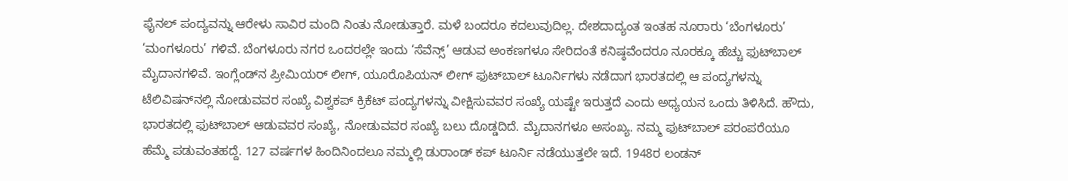ಫೈನಲ್‌ ಪಂದ್ಯವನ್ನು ಆರೇಳು ಸಾವಿರ ಮಂದಿ ನಿಂತು ನೋಡುತ್ತಾರೆ. ಮಳೆ ಬಂದರೂ ಕದಲುವುದಿಲ್ಲ. ದೇಶದಾದ್ಯಂತ ಇಂತಹ ನೂರಾರು ‘ಬೆಂಗಳೂರು’ ‘ಮಂಗಳೂರು’ ಗಳಿವೆ. ಬೆಂಗಳೂರು ನಗರ ಒಂದರಲ್ಲೇ ಇಂದು ‘ಸೆವೆನ್ಸ್‌’ ಆಡುವ ಅಂಕಣಗಳೂ ಸೇರಿದಂತೆ ಕನಿಷ್ಠವೆಂದರೂ ನೂರಕ್ಕೂ ಹೆಚ್ಚು ಫುಟ್‌ಬಾಲ್‌ ಮೈದಾನಗಳಿವೆ. ಇಂಗ್ಲೆಂಡ್‌ನ ಪ್ರೀಮಿಯರ್‌ ಲೀಗ್‌, ಯೂರೊಪಿಯನ್‌ ಲೀಗ್‌ ಫುಟ್‌ಬಾಲ್‌ ಟೂರ್ನಿಗಳು ನಡೆದಾಗ ಭಾರತದಲ್ಲಿ ಆ ಪಂದ್ಯಗಳನ್ನು ಟೆಲಿವಿಷನ್‌ನಲ್ಲಿ ನೋಡುವವರ ಸಂಖ್ಯೆ ವಿಶ್ವಕಪ್‌ ಕ್ರಿಕೆಟ್‌ ಪಂದ್ಯಗಳನ್ನು ವೀಕ್ಷಿಸುವವರ ಸಂಖ್ಯೆ ಯಷ್ಟೇ ಇರುತ್ತದೆ ಎಂದು ಅಧ್ಯಯನ ಒಂದು ತಿಳಿಸಿದೆ. ಹೌದು, ಭಾರತದಲ್ಲಿ ಫುಟ್‌ಬಾಲ್‌ ಆಡುವವರ ಸಂಖ್ಯೆ, ನೋಡುವವರ ಸಂಖ್ಯೆ ಬಲು ದೊಡ್ಡದಿದೆ. ಮೈದಾನಗಳೂ ಅಸಂಖ್ಯ. ನಮ್ಮ ಫುಟ್‌ಬಾಲ್‌ ಪರಂಪರೆಯೂ ಹೆಮ್ಮೆ ಪಡುವಂತಹದ್ದೆ. 127 ವರ್ಷಗಳ ಹಿಂದಿನಿಂದಲೂ ನಮ್ಮಲ್ಲಿ ಡುರಾಂಡ್‌ ಕಪ್‌ ಟೂರ್ನಿ ನಡೆಯುತ್ತಲೇ ಇದೆ. 1948ರ ಲಂಡನ್‌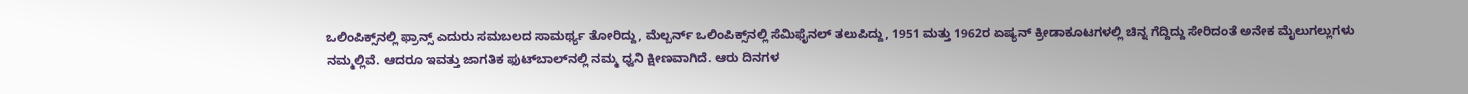ಒಲಿಂಪಿಕ್ಸ್‌ನಲ್ಲಿ ಫ್ರಾನ್ಸ್‌ ಎದುರು ಸಮಬಲದ ಸಾಮರ್ಥ್ಯ ತೋರಿದ್ದು, ಮೆಲ್ಬರ್ನ್‌ ಒಲಿಂಪಿಕ್ಸ್‌ನಲ್ಲಿ ಸೆಮಿಫೈನಲ್‌ ತಲುಪಿದ್ದು, 1951 ಮತ್ತು 1962ರ ಏಷ್ಯನ್‌ ಕ್ರೀಡಾಕೂಟಗಳಲ್ಲಿ ಚಿನ್ನ ಗೆದ್ದಿದ್ದು ಸೇರಿದಂತೆ ಅನೇಕ ಮೈಲುಗಲ್ಲುಗಳು ನಮ್ಮಲ್ಲಿವೆ. ಆದರೂ ಇವತ್ತು ಜಾಗತಿಕ ಫುಟ್‌ಬಾಲ್‌ನಲ್ಲಿ ನಮ್ಮ ಧ್ವನಿ ಕ್ಷೀಣವಾಗಿದೆ. ಆರು ದಿನಗಳ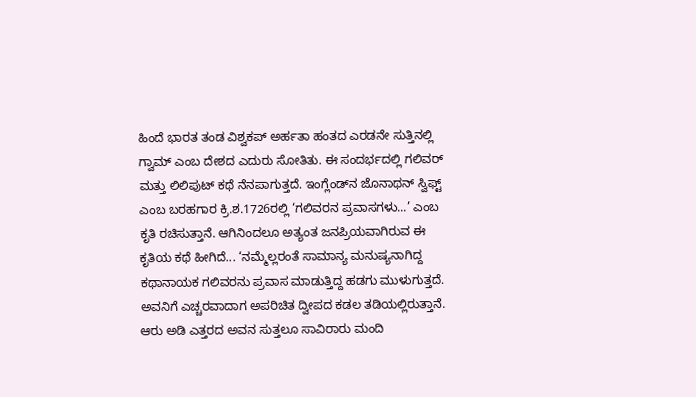ಹಿಂದೆ ಭಾರತ ತಂಡ ವಿಶ್ವಕಪ್‌ ಅರ್ಹತಾ ಹಂತದ ಎರಡನೇ ಸುತ್ತಿನಲ್ಲಿ ಗ್ವಾಮ್‌ ಎಂಬ ದೇಶದ ಎದುರು ಸೋತಿತು. ಈ ಸಂದರ್ಭದಲ್ಲಿ ಗಲಿವರ್‌ ಮತ್ತು ಲಿಲಿಪುಟ್‌ ಕಥೆ ನೆನಪಾಗುತ್ತದೆ. ಇಂಗ್ಲೆಂಡ್‌ನ ಜೊನಾಥನ್‌ ಸ್ವಿಫ್ಟ್‌ ಎಂಬ ಬರಹಗಾರ ಕ್ರಿ.ಶ.1726ರಲ್ಲಿ ‘ಗಲಿವರನ ಪ್ರವಾಸಗಳು...’ ಎಂಬ ಕೃತಿ ರಚಿಸುತ್ತಾನೆ. ಆಗಿನಿಂದಲೂ ಅತ್ಯಂತ ಜನಪ್ರಿಯವಾಗಿರುವ ಈ ಕೃತಿಯ ಕಥೆ ಹೀಗಿದೆ... ‘ನಮ್ಮೆಲ್ಲರಂತೆ ಸಾಮಾನ್ಯ ಮನುಷ್ಯನಾಗಿದ್ದ ಕಥಾನಾಯಕ ಗಲಿವರನು ಪ್ರವಾಸ ಮಾಡುತ್ತಿದ್ದ ಹಡಗು ಮುಳುಗುತ್ತದೆ. ಅವನಿಗೆ ಎಚ್ಚರವಾದಾಗ ಅಪರಿಚಿತ ದ್ವೀಪದ ಕಡಲ ತಡಿಯಲ್ಲಿರುತ್ತಾನೆ. ಆರು ಅಡಿ ಎತ್ತರದ ಅವನ ಸುತ್ತಲೂ ಸಾವಿರಾರು ಮಂದಿ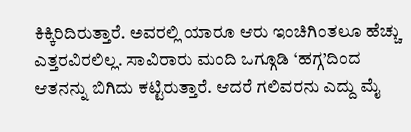ಕಿಕ್ಕಿರಿದಿರುತ್ತಾರೆ. ಅವರಲ್ಲಿ ಯಾರೂ ಆರು ಇಂಚಿಗಿಂತಲೂ ಹೆಚ್ಚು ಎತ್ತರವಿರಲಿಲ್ಲ. ಸಾವಿರಾರು ಮಂದಿ ಒಗ್ಗೂಡಿ ‘ಹಗ್ಗ’ದಿಂದ ಆತನನ್ನು ಬಿಗಿದು ಕಟ್ಟಿರುತ್ತಾರೆ. ಆದರೆ ಗಲಿವರನು ಎದ್ದು ಮೈ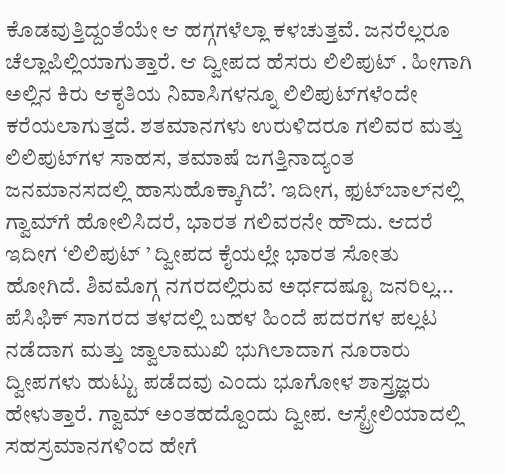ಕೊಡವುತ್ತಿದ್ದಂತೆಯೇ ಆ ಹಗ್ಗಗಳೆಲ್ಲಾ ಕಳಚುತ್ತವೆ. ಜನರೆಲ್ಲರೂ ಚೆಲ್ಲಾಪಿಲ್ಲಿಯಾಗುತ್ತಾರೆ. ಆ ದ್ವೀಪದ ಹೆಸರು ಲಿಲಿಪುಟ್‌ . ಹೀಗಾಗಿ ಅಲ್ಲಿನ ಕಿರು ಆಕೃತಿಯ ನಿವಾಸಿಗಳನ್ನೂ ಲಿಲಿಪುಟ್‌ಗಳೆಂದೇ ಕರೆಯಲಾಗುತ್ತದೆ. ಶತಮಾನಗಳು ಉರುಳಿದರೂ ಗಲಿವರ ಮತ್ತು ಲಿಲಿಪುಟ್‌ಗಳ ಸಾಹಸ, ತಮಾಷೆ ಜಗತ್ತಿನಾದ್ಯಂತ ಜನಮಾನಸದಲ್ಲಿ ಹಾಸುಹೊಕ್ಕಾಗಿದೆ’. ಇದೀಗ, ಫುಟ್‌ಬಾಲ್‌ನಲ್ಲಿ ಗ್ವಾಮ್‌ಗೆ ಹೋಲಿಸಿದರೆ, ಭಾರತ ಗಲಿವರನೇ ಹೌದು. ಆದರೆ ಇದೀಗ ‘ಲಿಲಿಪುಟ್‌ ’ ದ್ವೀಪದ ಕೈಯಲ್ಲೇ ಭಾರತ ಸೋತು ಹೋಗಿದೆ. ಶಿವಮೊಗ್ಗ ನಗರದಲ್ಲಿರುವ ಅರ್ಧದಷ್ಟೂ ಜನರಿಲ್ಲ... ಪೆಸಿಫಿಕ್‌ ಸಾಗರದ ತಳದಲ್ಲಿ ಬಹಳ ಹಿಂದೆ ಪದರಗಳ ಪಲ್ಲಟ ನಡೆದಾಗ ಮತ್ತು ಜ್ವಾಲಾಮುಖಿ ಭುಗಿಲಾದಾಗ ನೂರಾರು ದ್ವೀಪಗಳು ಹುಟ್ಟು ಪಡೆದವು ಎಂದು ಭೂಗೋಳ ಶಾಸ್ತ್ರಜ್ಞರು ಹೇಳುತ್ತಾರೆ. ಗ್ವಾಮ್‌ ಅಂತಹದ್ದೊಂದು ದ್ವೀಪ. ಆಸ್ಟ್ರೇಲಿಯಾದಲ್ಲಿ ಸಹಸ್ರಮಾನಗಳಿಂದ ಹೇಗೆ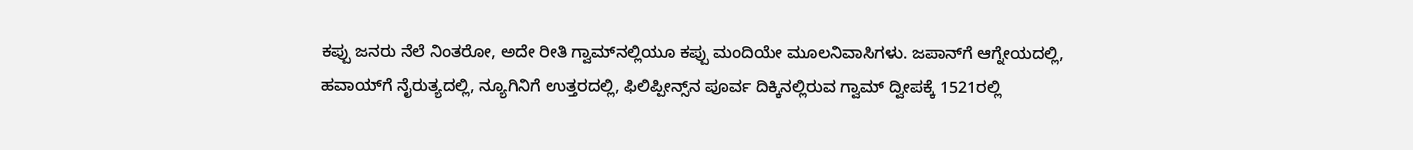ಕಪ್ಪು ಜನರು ನೆಲೆ ನಿಂತರೋ, ಅದೇ ರೀತಿ ಗ್ವಾಮ್‌ನಲ್ಲಿಯೂ ಕಪ್ಪು ಮಂದಿಯೇ ಮೂಲನಿವಾಸಿಗಳು. ಜಪಾನ್‌ಗೆ ಆಗ್ನೇಯದಲ್ಲಿ, ಹವಾಯ್‌ಗೆ ನೈರುತ್ಯದಲ್ಲಿ, ನ್ಯೂಗಿನಿಗೆ ಉತ್ತರದಲ್ಲಿ, ಫಿಲಿಪ್ಪೀನ್ಸ್‌ನ ಪೂರ್ವ ದಿಕ್ಕಿನಲ್ಲಿರುವ ಗ್ವಾಮ್‌ ದ್ವೀಪಕ್ಕೆ 1521ರಲ್ಲಿ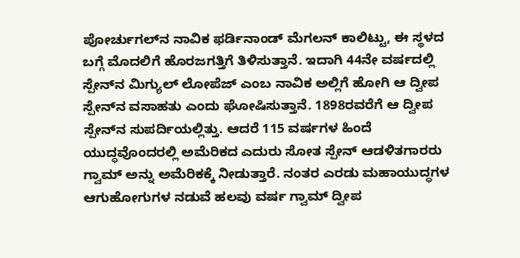ಪೋರ್ಚುಗಲ್‌ನ ನಾವಿಕ ಫರ್ಡಿನಾಂಡ್‌ ಮೆಗಲನ್‌ ಕಾಲಿಟ್ಟು, ಈ ಸ್ಥಳದ ಬಗ್ಗೆ ಮೊದಲಿಗೆ ಹೊರಜಗತ್ತಿಗೆ ತಿಳಿಸುತ್ತಾನೆ. ಇದಾಗಿ 44ನೇ ವರ್ಷದಲ್ಲಿ ಸ್ಪೇನ್‌ನ ಮಿಗ್ಯುಲ್‌ ಲೋಪೆಜ್‌ ಎಂಬ ನಾವಿಕ ಅಲ್ಲಿಗೆ ಹೋಗಿ ಆ ದ್ವೀಪ ಸ್ಪೇನ್‌ನ ವಸಾಹತು ಎಂದು ಘೋಷಿಸುತ್ತಾನೆ. 1898ರವರೆಗೆ ಆ ದ್ವೀಪ ಸ್ಪೇನ್‌ನ ಸುಪರ್ದಿಯಲ್ಲಿತ್ತು. ಆದರೆ 115 ವರ್ಷಗಳ ಹಿಂದೆ ಯುದ್ಧವೊಂದರಲ್ಲಿ ಅಮೆರಿಕದ ಎದುರು ಸೋತ ಸ್ಪೇನ್‌ ಆಡಳಿತಗಾರರು ಗ್ವಾಮ್‌ ಅನ್ನು ಅಮೆರಿಕಕ್ಕೆ ನೀಡುತ್ತಾರೆ. ನಂತರ ಎರಡು ಮಹಾಯುದ್ಧಗಳ ಆಗುಹೋಗುಗಳ ನಡುವೆ ಹಲವು ವರ್ಷ ಗ್ವಾಮ್‌ ದ್ವೀಪ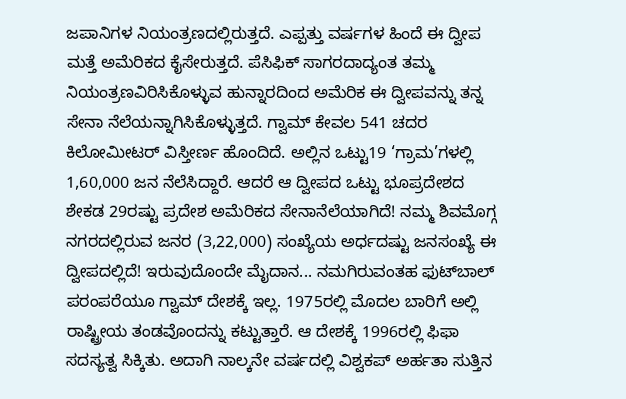ಜಪಾನಿಗಳ ನಿಯಂತ್ರಣದಲ್ಲಿರುತ್ತದೆ. ಎಪ್ಪತ್ತು ವರ್ಷಗಳ ಹಿಂದೆ ಈ ದ್ವೀಪ ಮತ್ತೆ ಅಮೆರಿಕದ ಕೈಸೇರುತ್ತದೆ. ಪೆಸಿಫಿಕ್‌ ಸಾಗರದಾದ್ಯಂತ ತಮ್ಮ ನಿಯಂತ್ರಣವಿರಿಸಿಕೊಳ್ಳುವ ಹುನ್ನಾರದಿಂದ ಅಮೆರಿಕ ಈ ದ್ವೀಪವನ್ನು ತನ್ನ ಸೇನಾ ನೆಲೆಯನ್ನಾಗಿಸಿಕೊಳ್ಳುತ್ತದೆ. ಗ್ವಾಮ್‌ ಕೇವಲ 541 ಚದರ ಕಿಲೋಮೀಟರ್‌ ವಿಸ್ತೀರ್ಣ ಹೊಂದಿದೆ. ಅಲ್ಲಿನ ಒಟ್ಟು19 ‘ಗ್ರಾಮ’ಗಳಲ್ಲಿ 1,60,000 ಜನ ನೆಲೆಸಿದ್ದಾರೆ. ಆದರೆ ಆ ದ್ವೀಪದ ಒಟ್ಟು ಭೂಪ್ರದೇಶದ ಶೇಕಡ 29ರಷ್ಟು ಪ್ರದೇಶ ಅಮೆರಿಕದ ಸೇನಾನೆಲೆಯಾಗಿದೆ! ನಮ್ಮ ಶಿವಮೊಗ್ಗ ನಗರದಲ್ಲಿರುವ ಜನರ (3,22,000) ಸಂಖ್ಯೆಯ ಅರ್ಧದಷ್ಟು ಜನಸಂಖ್ಯೆ ಈ ದ್ವೀಪದಲ್ಲಿದೆ! ಇರುವುದೊಂದೇ ಮೈದಾನ... ನಮಗಿರುವಂತಹ ಫುಟ್‌ಬಾಲ್‌ ಪರಂಪರೆಯೂ ಗ್ವಾಮ್‌ ದೇಶಕ್ಕೆ ಇಲ್ಲ. 1975ರಲ್ಲಿ ಮೊದಲ ಬಾರಿಗೆ ಅಲ್ಲಿ ರಾಷ್ಟ್ರೀಯ ತಂಡವೊಂದನ್ನು ಕಟ್ಟುತ್ತಾರೆ. ಆ ದೇಶಕ್ಕೆ 1996ರಲ್ಲಿ ಫಿಫಾ ಸದಸ್ಯತ್ವ ಸಿಕ್ಕಿತು. ಅದಾಗಿ ನಾಲ್ಕನೇ ವರ್ಷದಲ್ಲಿ ವಿಶ್ವಕಪ್‌ ಅರ್ಹತಾ ಸುತ್ತಿನ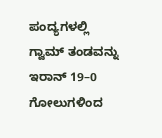ಪಂದ್ಯಗಳಲ್ಲಿ ಗ್ವಾಮ್‌ ತಂಡವನ್ನು ಇರಾನ್‌ 19–0 ಗೋಲುಗಳಿಂದ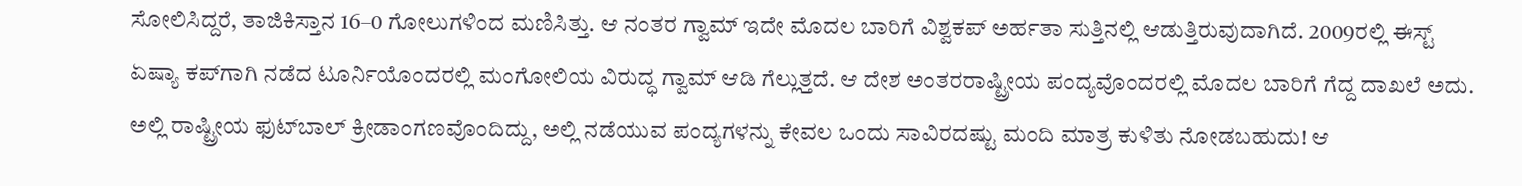ಸೋಲಿಸಿದ್ದರೆ, ತಾಜಿಕಿಸ್ತಾನ 16–0 ಗೋಲುಗಳಿಂದ ಮಣಿಸಿತ್ತು. ಆ ನಂತರ ಗ್ವಾಮ್‌ ಇದೇ ಮೊದಲ ಬಾರಿಗೆ ವಿಶ್ವಕಪ್‌ ಅರ್ಹತಾ ಸುತ್ತಿನಲ್ಲಿ ಆಡುತ್ತಿರುವುದಾಗಿದೆ. 2009ರಲ್ಲಿ ಈಸ್ಟ್‌ ಏಷ್ಯಾ ಕಪ್‌ಗಾಗಿ ನಡೆದ ಟೂರ್ನಿಯೊಂದರಲ್ಲಿ ಮಂಗೋಲಿಯ ವಿರುದ್ಧ ಗ್ವಾಮ್‌ ಆಡಿ ಗೆಲ್ಲುತ್ತದೆ. ಆ ದೇಶ ಅಂತರರಾಷ್ಟ್ರೀಯ ಪಂದ್ಯವೊಂದರಲ್ಲಿ ಮೊದಲ ಬಾರಿಗೆ ಗೆದ್ದ ದಾಖಲೆ ಅದು. ಅಲ್ಲಿ ರಾಷ್ಟ್ರೀಯ ಫುಟ್‌ಬಾಲ್‌ ಕ್ರೀಡಾಂಗಣವೊಂದಿದ್ದು, ಅಲ್ಲಿ ನಡೆಯುವ ಪಂದ್ಯಗಳನ್ನು ಕೇವಲ ಒಂದು ಸಾವಿರದಷ್ಟು ಮಂದಿ ಮಾತ್ರ ಕುಳಿತು ನೋಡಬಹುದು! ಆ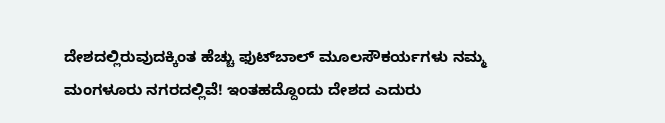ದೇಶದಲ್ಲಿರುವುದಕ್ಕಿಂತ ಹೆಚ್ಚು ಫುಟ್‌ಬಾಲ್‌ ಮೂಲಸೌಕರ್ಯಗಳು ನಮ್ಮ ಮಂಗಳೂರು ನಗರದಲ್ಲಿವೆ! ಇಂತಹದ್ದೊಂದು ದೇಶದ ಎದುರು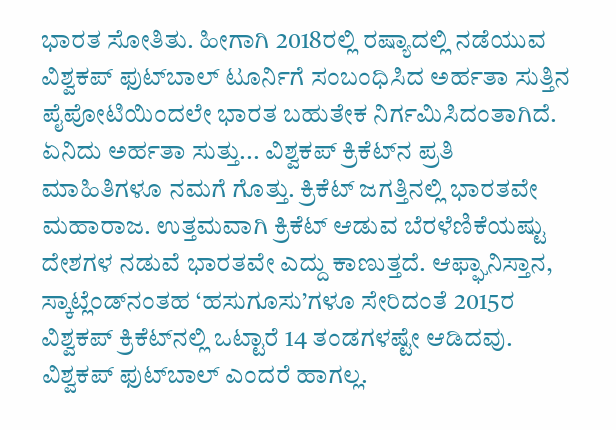ಭಾರತ ಸೋತಿತು. ಹೀಗಾಗಿ 2018ರಲ್ಲಿ ರಷ್ಯಾದಲ್ಲಿ ನಡೆಯುವ ವಿಶ್ವಕಪ್‌ ಫುಟ್‌ಬಾಲ್‌ ಟೂರ್ನಿಗೆ ಸಂಬಂಧಿಸಿದ ಅರ್ಹತಾ ಸುತ್ತಿನ ಪೈಪೋಟಿಯಿಂದಲೇ ಭಾರತ ಬಹುತೇಕ ನಿರ್ಗಮಿಸಿದಂತಾಗಿದೆ. ಏನಿದು ಅರ್ಹತಾ ಸುತ್ತು... ವಿಶ್ವಕಪ್‌ ಕ್ರಿಕೆಟ್‌ನ ಪ್ರತಿ ಮಾಹಿತಿಗಳೂ ನಮಗೆ ಗೊತ್ತು. ಕ್ರಿಕೆಟ್‌ ಜಗತ್ತಿನಲ್ಲಿ ಭಾರತವೇ ಮಹಾರಾಜ. ಉತ್ತಮವಾಗಿ ಕ್ರಿಕೆಟ್‌ ಆಡುವ ಬೆರಳೆಣಿಕೆಯಷ್ಟು ದೇಶಗಳ ನಡುವೆ ಭಾರತವೇ ಎದ್ದು ಕಾಣುತ್ತದೆ. ಆಫ್ಘಾನಿಸ್ತಾನ, ಸ್ಕಾಟ್ಲೆಂಡ್‌ನಂತಹ ‘ಹಸುಗೂಸು’ಗಳೂ ಸೇರಿದಂತೆ 2015ರ ವಿಶ್ವಕಪ್‌ ಕ್ರಿಕೆಟ್‌ನಲ್ಲಿ ಒಟ್ಟಾರೆ 14 ತಂಡಗಳಷ್ಟೇ ಆಡಿದವು. ವಿಶ್ವಕಪ್‌ ಫುಟ್‌ಬಾಲ್‌ ಎಂದರೆ ಹಾಗಲ್ಲ.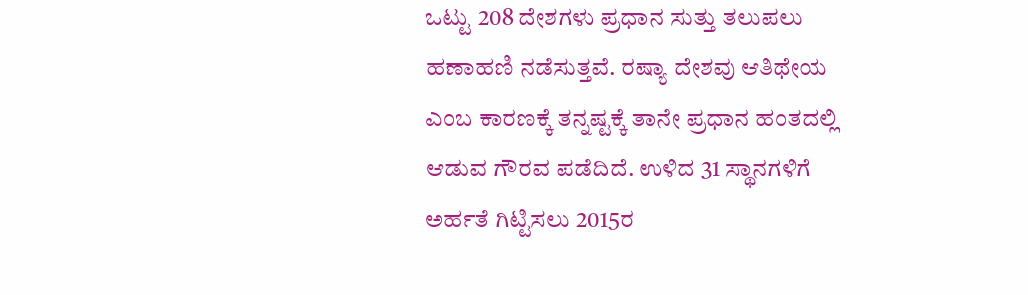ಒಟ್ಟು 208 ದೇಶಗಳು ಪ್ರಧಾನ ಸುತ್ತು ತಲುಪಲು ಹಣಾಹಣಿ ನಡೆಸುತ್ತವೆ. ರಷ್ಯಾ ದೇಶವು ಆತಿಥೇಯ ಎಂಬ ಕಾರಣಕ್ಕೆ ತನ್ನಷ್ಟಕ್ಕೆ ತಾನೇ ಪ್ರಧಾನ ಹಂತದಲ್ಲಿ ಆಡುವ ಗೌರವ ಪಡೆದಿದೆ. ಉಳಿದ 31 ಸ್ಥಾನಗಳಿಗೆ ಅರ್ಹತೆ ಗಿಟ್ಟಿಸಲು 2015ರ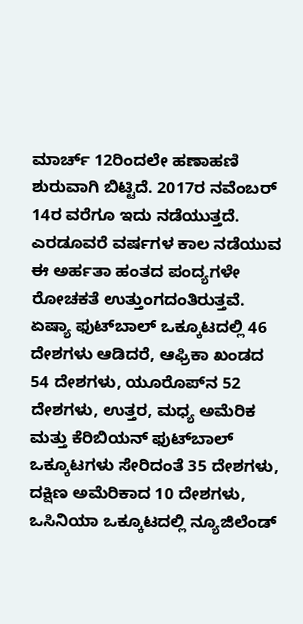ಮಾರ್ಚ್‌ 12ರಿಂದಲೇ ಹಣಾಹಣಿ ಶುರುವಾಗಿ ಬಿಟ್ಟಿದೆ. 2017ರ ನವೆಂಬರ್‌ 14ರ ವರೆಗೂ ಇದು ನಡೆಯುತ್ತದೆ. ಎರಡೂವರೆ ವರ್ಷಗಳ ಕಾಲ ನಡೆಯುವ ಈ ಅರ್ಹತಾ ಹಂತದ ಪಂದ್ಯಗಳೇ ರೋಚಕತೆ ಉತ್ತುಂಗದಂತಿರುತ್ತವೆ. ಏಷ್ಯಾ ಫುಟ್‌ಬಾಲ್‌ ಒಕ್ಕೂಟದಲ್ಲಿ 46 ದೇಶಗಳು ಆಡಿದರೆ, ಆಫ್ರಿಕಾ ಖಂಡದ 54 ದೇಶಗಳು, ಯೂರೊಪ್‌ನ 52 ದೇಶಗಳು, ಉತ್ತರ, ಮಧ್ಯ ಅಮೆರಿಕ ಮತ್ತು ಕೆರಿಬಿಯನ್‌ ಫುಟ್‌ಬಾಲ್‌ ಒಕ್ಕೂಟಗಳು ಸೇರಿದಂತೆ 35 ದೇಶಗಳು, ದಕ್ಷಿಣ ಅಮೆರಿಕಾದ 10 ದೇಶಗಳು, ಒಸಿನಿಯಾ ಒಕ್ಕೂಟದಲ್ಲಿ ನ್ಯೂಜಿಲೆಂಡ್‌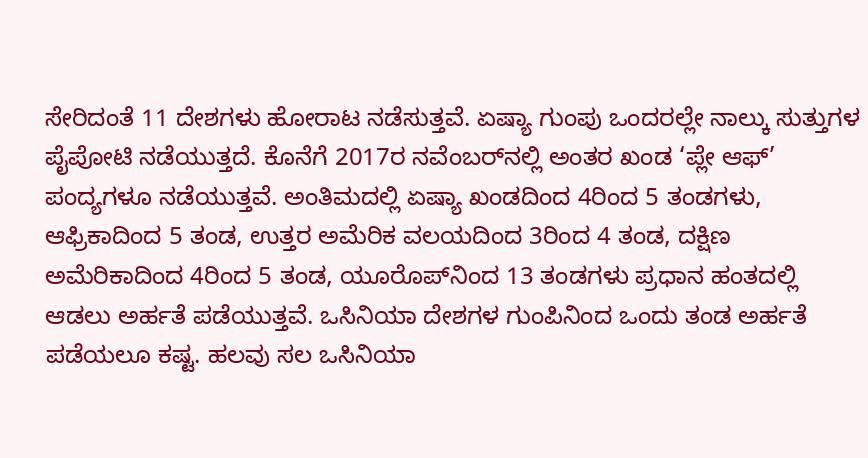ಸೇರಿದಂತೆ 11 ದೇಶಗಳು ಹೋರಾಟ ನಡೆಸುತ್ತವೆ. ಏಷ್ಯಾ ಗುಂಪು ಒಂದರಲ್ಲೇ ನಾಲ್ಕು ಸುತ್ತುಗಳ ಪೈಪೋಟಿ ನಡೆಯುತ್ತದೆ. ಕೊನೆಗೆ 2017ರ ನವೆಂಬರ್‌ನಲ್ಲಿ ಅಂತರ ಖಂಡ ‘ಪ್ಲೇ ಆಫ್‌’ ಪಂದ್ಯಗಳೂ ನಡೆಯುತ್ತವೆ. ಅಂತಿಮದಲ್ಲಿ ಏಷ್ಯಾ ಖಂಡದಿಂದ 4ರಿಂದ 5 ತಂಡಗಳು, ಆಫ್ರಿಕಾದಿಂದ 5 ತಂಡ, ಉತ್ತರ ಅಮೆರಿಕ ವಲಯದಿಂದ 3ರಿಂದ 4 ತಂಡ, ದಕ್ಷಿಣ ಅಮೆರಿಕಾದಿಂದ 4ರಿಂದ 5 ತಂಡ, ಯೂರೊಪ್‌ನಿಂದ 13 ತಂಡಗಳು ಪ್ರಧಾನ ಹಂತದಲ್ಲಿ ಆಡಲು ಅರ್ಹತೆ ಪಡೆಯುತ್ತವೆ. ಒಸಿನಿಯಾ ದೇಶಗಳ ಗುಂಪಿನಿಂದ ಒಂದು ತಂಡ ಅರ್ಹತೆ ಪಡೆಯಲೂ ಕಷ್ಟ. ಹಲವು ಸಲ ಒಸಿನಿಯಾ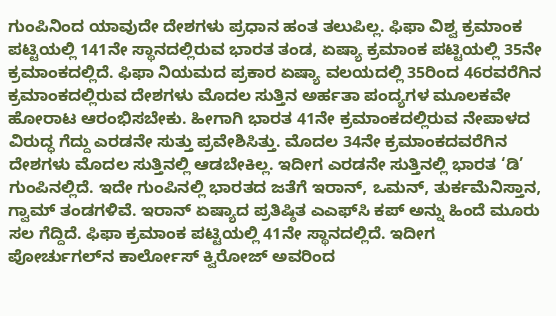ಗುಂಪಿನಿಂದ ಯಾವುದೇ ದೇಶಗಳು ಪ್ರಧಾನ ಹಂತ ತಲುಪಿಲ್ಲ. ಫಿಫಾ ವಿಶ್ವ ಕ್ರಮಾಂಕ ಪಟ್ಟಿಯಲ್ಲಿ 141ನೇ ಸ್ಥಾನದಲ್ಲಿರುವ ಭಾರತ ತಂಡ, ಏಷ್ಯಾ ಕ್ರಮಾಂಕ ಪಟ್ಟಿಯಲ್ಲಿ 35ನೇ ಕ್ರಮಾಂಕದಲ್ಲಿದೆ. ಫಿಫಾ ನಿಯಮದ ಪ್ರಕಾರ ಏಷ್ಯಾ ವಲಯದಲ್ಲಿ 35ರಿಂದ 46ರವರೆಗಿನ ಕ್ರಮಾಂಕದಲ್ಲಿರುವ ದೇಶಗಳು ಮೊದಲ ಸುತ್ತಿನ ಅರ್ಹತಾ ಪಂದ್ಯಗಳ ಮೂಲಕವೇ ಹೋರಾಟ ಆರಂಭಿಸಬೇಕು. ಹೀಗಾಗಿ ಭಾರತ 41ನೇ ಕ್ರಮಾಂಕದಲ್ಲಿರುವ ನೇಪಾಳದ ವಿರುದ್ಧ ಗೆದ್ದು ಎರಡನೇ ಸುತ್ತು ಪ್ರವೇಶಿಸಿತ್ತು. ಮೊದಲ 34ನೇ ಕ್ರಮಾಂಕದವರೆಗಿನ ದೇಶಗಳು ಮೊದಲ ಸುತ್ತಿನಲ್ಲಿ ಆಡಬೇಕಿಲ್ಲ. ಇದೀಗ ಎರಡನೇ ಸುತ್ತಿನಲ್ಲಿ ಭಾರತ ‘ಡಿ’ ಗುಂಪಿನಲ್ಲಿದೆ. ಇದೇ ಗುಂಪಿನಲ್ಲಿ ಭಾರತದ ಜತೆಗೆ ಇರಾನ್‌, ಒಮನ್‌, ತುರ್ಕಮೆನಿಸ್ತಾನ, ಗ್ವಾಮ್‌ ತಂಡಗಳಿವೆ. ಇರಾನ್‌ ಏಷ್ಯಾದ ಪ್ರತಿಷ್ಠಿತ ಎಎಫ್‌ಸಿ ಕಪ್‌ ಅನ್ನು ಹಿಂದೆ ಮೂರು ಸಲ ಗೆದ್ದಿದೆ. ಫಿಫಾ ಕ್ರಮಾಂಕ ಪಟ್ಟಿಯಲ್ಲಿ 41ನೇ ಸ್ಥಾನದಲ್ಲಿದೆ. ಇದೀಗ ಪೋರ್ಚುಗಲ್‌ನ ಕಾರ್ಲೋಸ್‌ ಕ್ವಿರೋಜ್‌ ಅವರಿಂದ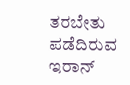ತರಬೇತು ಪಡೆದಿರುವ ಇರಾನ್‌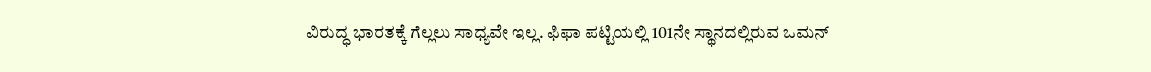ವಿರುದ್ಧ ಭಾರತಕ್ಕೆ ಗೆಲ್ಲಲು ಸಾಧ್ಯವೇ ಇಲ್ಲ. ಫಿಫಾ ಪಟ್ಟಿಯಲ್ಲಿ 101ನೇ ಸ್ಥಾನದಲ್ಲಿರುವ ಒಮನ್‌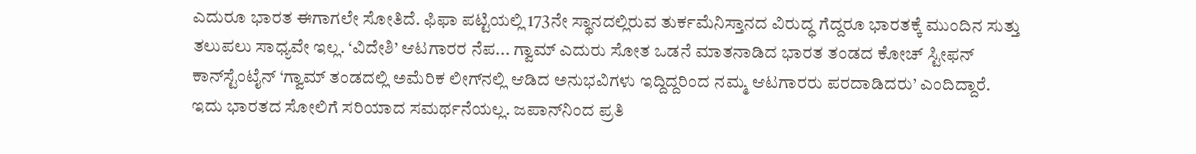ಎದುರೂ ಭಾರತ ಈಗಾಗಲೇ ಸೋತಿದೆ. ಫಿಫಾ ಪಟ್ಟಿಯಲ್ಲಿ 173ನೇ ಸ್ಥಾನದಲ್ಲಿರುವ ತುರ್ಕಮೆನಿಸ್ತಾನದ ವಿರುದ್ಧ ಗೆದ್ದರೂ ಭಾರತಕ್ಕೆ ಮುಂದಿನ ಸುತ್ತು ತಲುಪಲು ಸಾಧ್ಯವೇ ಇಲ್ಲ. ‘ವಿದೇಶಿ’ ಆಟಗಾರರ ನೆಪ... ಗ್ವಾಮ್‌ ಎದುರು ಸೋತ ಒಡನೆ ಮಾತನಾಡಿದ ಭಾರತ ತಂಡದ ಕೋಚ್‌ ಸ್ಟೀಫನ್‌ ಕಾನ್‌ಸ್ಟೆಂಟೈನ್‌ ‘ಗ್ವಾಮ್‌ ತಂಡದಲ್ಲಿ ಅಮೆರಿಕ ಲೀಗ್‌ನಲ್ಲಿ ಆಡಿದ ಅನುಭವಿಗಳು ಇದ್ದಿದ್ದರಿಂದ ನಮ್ಮ ಆಟಗಾರರು ಪರದಾಡಿದರು’ ಎಂದಿದ್ದಾರೆ. ಇದು ಭಾರತದ ಸೋಲಿಗೆ ಸರಿಯಾದ ಸಮರ್ಥನೆಯಲ್ಲ. ಜಪಾನ್‌ನಿಂದ ಪ್ರತಿ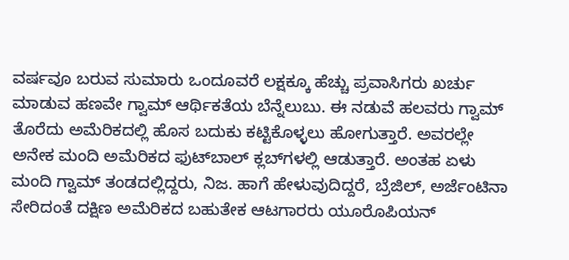ವರ್ಷವೂ ಬರುವ ಸುಮಾರು ಒಂದೂವರೆ ಲಕ್ಷಕ್ಕೂ ಹೆಚ್ಚು ಪ್ರವಾಸಿಗರು ಖರ್ಚು ಮಾಡುವ ಹಣವೇ ಗ್ವಾಮ್‌ ಆರ್ಥಿಕತೆಯ ಬೆನ್ನೆಲುಬು. ಈ ನಡುವೆ ಹಲವರು ಗ್ವಾಮ್‌ ತೊರೆದು ಅಮೆರಿಕದಲ್ಲಿ ಹೊಸ ಬದುಕು ಕಟ್ಟಿಕೊಳ್ಳಲು ಹೋಗುತ್ತಾರೆ. ಅವರಲ್ಲೇ ಅನೇಕ ಮಂದಿ ಅಮೆರಿಕದ ಫುಟ್‌ಬಾಲ್‌ ಕ್ಲಬ್‌ಗಳಲ್ಲಿ ಆಡುತ್ತಾರೆ. ಅಂತಹ ಏಳು ಮಂದಿ ಗ್ವಾಮ್‌ ತಂಡದಲ್ಲಿದ್ದರು, ನಿಜ. ಹಾಗೆ ಹೇಳುವುದಿದ್ದರೆ, ಬ್ರೆಜಿಲ್‌, ಅರ್ಜೆಂಟಿನಾ ಸೇರಿದಂತೆ ದಕ್ಷಿಣ ಅಮೆರಿಕದ ಬಹುತೇಕ ಆಟಗಾರರು ಯೂರೊಪಿಯನ್‌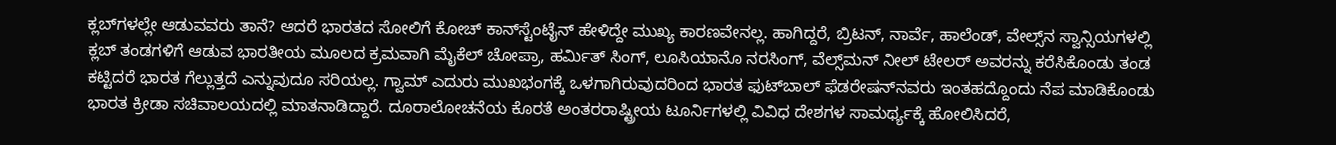ಕ್ಲಬ್‌ಗಳಲ್ಲೇ ಆಡುವವರು ತಾನೆ? ಆದರೆ ಭಾರತದ ಸೋಲಿಗೆ ಕೋಚ್‌ ಕಾನ್‌ಸ್ಟೆಂಟೈನ್‌ ಹೇಳಿದ್ದೇ ಮುಖ್ಯ ಕಾರಣವೇನಲ್ಲ. ಹಾಗಿದ್ದರೆ, ಬ್ರಿಟನ್‌, ನಾರ್ವೆ, ಹಾಲೆಂಡ್‌, ವೇಲ್ಸ್‌ನ ಸ್ವಾನ್ಸಿಯಗಳಲ್ಲಿ ಕ್ಲಬ್‌ ತಂಡಗಳಿಗೆ ಆಡುವ ಭಾರತೀಯ ಮೂಲದ ಕ್ರಮವಾಗಿ ಮೈಕೆಲ್‌ ಚೋಪ್ರಾ, ಹರ್ಮಿತ್‌ ಸಿಂಗ್‌, ಲೂಸಿಯಾನೊ ನರಸಿಂಗ್‌, ವೆಲ್ಸ್‌ಮನ್‌ ನೀಲ್‌ ಟೇಲರ್‌ ಅವರನ್ನು ಕರೆಸಿಕೊಂಡು ತಂಡ ಕಟ್ಟಿದರೆ ಭಾರತ ಗೆಲ್ಲುತ್ತದೆ ಎನ್ನುವುದೂ ಸರಿಯಲ್ಲ. ಗ್ವಾಮ್‌ ಎದುರು ಮುಖಭಂಗಕ್ಕೆ ಒಳಗಾಗಿರುವುದರಿಂದ ಭಾರತ ಫುಟ್‌ಬಾಲ್‌ ಫೆಡರೇಷನ್‌ನವರು ಇಂತಹದ್ದೊಂದು ನೆಪ ಮಾಡಿಕೊಂಡು ಭಾರತ ಕ್ರೀಡಾ ಸಚಿವಾಲಯದಲ್ಲಿ ಮಾತನಾಡಿದ್ದಾರೆ. ದೂರಾಲೋಚನೆಯ ಕೊರತೆ ಅಂತರರಾಷ್ಟ್ರೀಯ ಟೂರ್ನಿಗಳಲ್ಲಿ ವಿವಿಧ ದೇಶಗಳ ಸಾಮರ್ಥ್ಯಕ್ಕೆ ಹೋಲಿಸಿದರೆ,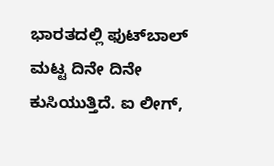ಭಾರತದಲ್ಲಿ ಫುಟ್‌ಬಾಲ್‌ ಮಟ್ಟ ದಿನೇ ದಿನೇ ಕುಸಿಯುತ್ತಿದೆ. ಐ ಲೀಗ್‌,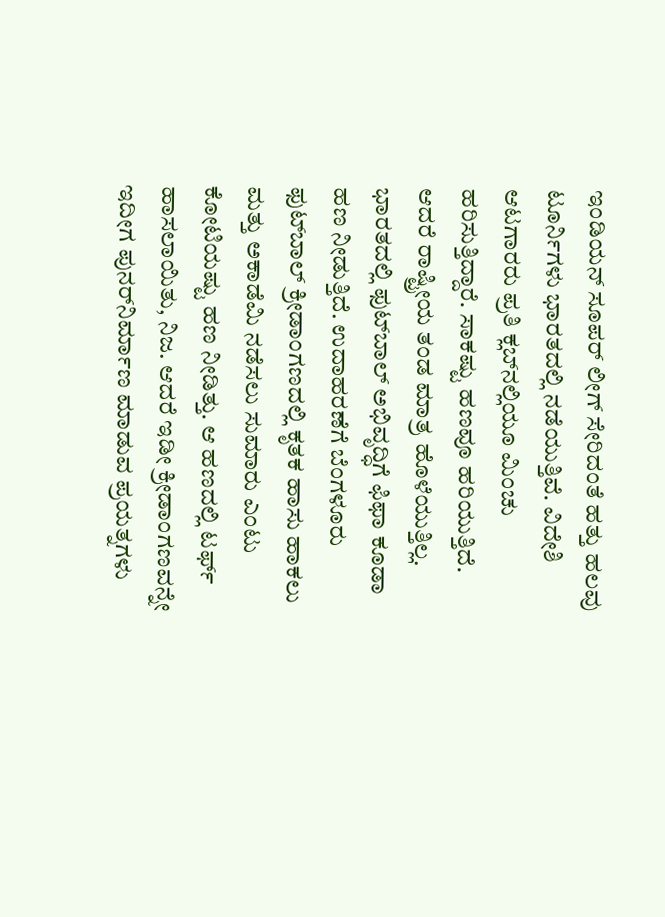ಇಂಡಿಯನ್‌ ಸೂಪರ್‌ ಲೀಗ್‌ ಸೇರಿದಂತೆ ಹತ್ತು ಹಲವು ಟೂರ್ನಿಗಳು ಭಾರತದಲ್ಲಿ ನಡೆಯುತ್ತಿವೆ. ವಿದೇಶಿ ಆಟಗಾರರು ಪ್ರತಿ ಕ್ಲಬ್‌ನಲ್ಲಿಯೂ ಮಿಂಚು ಹರಿಸುತ್ತಿದ್ದಾರೆ. ಸಾಕಷ್ಟು ಹಣವೂ ಹರಿಯುತ್ತಿದೆ. ಆದರೆ ರಾಷ್ಟ್ರೀಯ ತಂಡ ಮಾತ್ರ ಹೊಳೆಯುತ್ತಿಲ್ಲ. ಭಾರತದಲ್ಲಿ ಫುಟ್‌ಬಾಲ್‌ ಅಭಿವೃದ್ಧಿಗೆ ಫಿಫಾ ಕೂಡಾ ಹಣ ನೀಡುತ್ತಿದೆ. ಉದಾಹರಣೆಗೆ ಬೆಂಗಳೂರು ಫುಟ್‌ಬಾಲ್‌ ಕ್ರೀಡಾಂಗಣದಲ್ಲಿ ಕೃತಕ ಹಾಸು ಹಾಕಲು ಮತ್ತು ಅಕಾಡೆಮಿ ನಡೆಸಲು ಸುಮಾರು ಎಂಟು ಕೋಟಿಯಷ್ಟು ಹಣ ನೀಡಿತ್ತು. ಆ ಹಣದಲ್ಲಿ ಟರ್ಫ್‌ ಹಾಸಲಾಯಿತು, ನಿಜ. ಆದರೆ ಇಡೀ ಕ್ರೀಡಾಂಗಣವನ್ನೇ ಇದೀಗ ಪುನರ್‌ನಿರ್ಮಾಣ ಮಾಡುವ ಪ್ರಯತ್ನಗಳು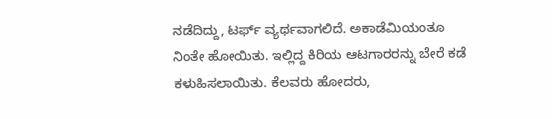ನಡೆದಿದ್ದು, ಟರ್ಫ್‌ ವ್ಯರ್ಥವಾಗಲಿದೆ. ಅಕಾಡೆಮಿಯಂತೂ ನಿಂತೇ ಹೋಯಿತು. ಇಲ್ಲಿದ್ದ ಕಿರಿಯ ಆಟಗಾರರನ್ನು ಬೇರೆ ಕಡೆ ಕಳುಹಿಸಲಾಯಿತು. ಕೆಲವರು ಹೋದರು,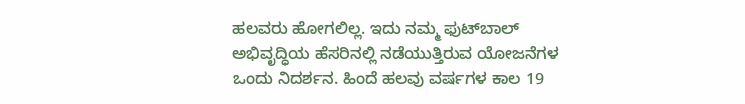ಹಲವರು ಹೋಗಲಿಲ್ಲ. ಇದು ನಮ್ಮ ಫುಟ್‌ಬಾಲ್‌ ಅಭಿವೃದ್ಧಿಯ ಹೆಸರಿನಲ್ಲಿ ನಡೆಯುತ್ತಿರುವ ಯೋಜನೆಗಳ ಒಂದು ನಿದರ್ಶನ. ಹಿಂದೆ ಹಲವು ವರ್ಷಗಳ ಕಾಲ 19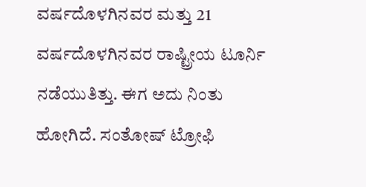ವರ್ಷದೊಳಗಿನವರ ಮತ್ತು 21 ವರ್ಷದೊಳಗಿನವರ ರಾಷ್ಟ್ರೀಯ ಟೂರ್ನಿ ನಡೆಯುತಿತ್ತು. ಈಗ ಅದು ನಿಂತು ಹೋಗಿದೆ. ಸಂತೋಷ್‌ ಟ್ರೋಫಿ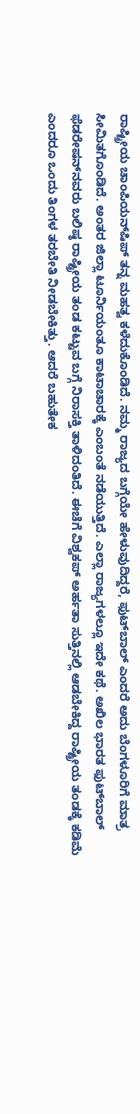ರಾಷ್ಟ್ರೀಯ ಚಾಂಪಿಯನ್‌ಷಿಪ್‌ ತನ್ನ ಮಹತ್ವ ಕಳೆದುಕೊಂಡಿದೆ. ನಮ್ಮ ರಾಜ್ಯದ ಬಗ್ಗೆಯೇ ಹೇಳುವುದಿದ್ದರೆ, ಫುಟ್‌ಬಾಲ್‌ ಎಂದರೆ ಅದು ಬೆಂಗಳೂರಿಗೆ ಮಾತ್ರ ಸೀಮಿತಗೊಂಡಿದೆ. ಅಂತರ ಜಿಲ್ಲಾ ಟೂರ್ನಿಯಂತೂ ಕಾಟಾಚಾರಕ್ಕೆ ಎಂಬಂತೆ ನಡೆಯುತ್ತಿದೆ. ಎಲ್ಲಾ ರಾಜ್ಯಗಳಲ್ಲೂ ಇದೇ ಕಥೆ. ಅಖಿಲ ಭಾರತ ಫುಟ್‌ಬಾಲ್‌ ಫೆಡರೇಷನ್‌ನವರು ಬಲಿಷ್ಠ ರಾಷ್ಟ್ರೀಯ ತಂಡ ಕಟ್ಟುವ ಬಗ್ಗೆ ನಿರಾಸಕ್ತಿ ತಾಳಿದಂತಿದೆ. ಈಚೆಗೆ ವಿಶ್ವಕಪ್‌ ಅರ್ಹತಾ ಸುತ್ತಿನಲ್ಲಿ ಆಡಬೇಕಿದ್ದ ರಾಷ್ಟ್ರೀಯ ತಂಡಕ್ಕೆ ಕಡಿಮೆ ಎಂದರೂ ಒಂದು ತಿಂಗಳ ತರಬೇತಿ ನೀಡಬೇಕಿತ್ತು. ಆದರೆ ಬಹುತೇಕ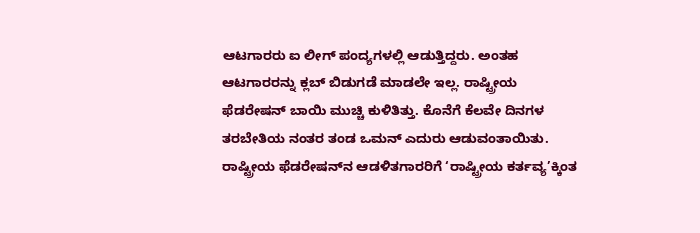ಆಟಗಾರರು ಐ ಲೀಗ್‌ ಪಂದ್ಯಗಳಲ್ಲಿ ಆಡುತ್ತಿದ್ದರು. ಅಂತಹ ಆಟಗಾರರನ್ನು ಕ್ಲಬ್‌ ಬಿಡುಗಡೆ ಮಾಡಲೇ ಇಲ್ಲ. ರಾಷ್ಟ್ರೀಯ ಫೆಡರೇಷನ್‌ ಬಾಯಿ ಮುಚ್ಚಿ ಕುಳಿತಿತ್ತು. ಕೊನೆಗೆ ಕೆಲವೇ ದಿನಗಳ ತರಬೇತಿಯ ನಂತರ ತಂಡ ಒಮನ್‌ ಎದುರು ಆಡುವಂತಾಯಿತು. ರಾಷ್ಟ್ರೀಯ ಫೆಡರೇಷನ್‌ನ ಆಡಳಿತಗಾರರಿಗೆ ‘ರಾಷ್ಟ್ರೀಯ ಕರ್ತವ್ಯ’ಕ್ಕಿಂತ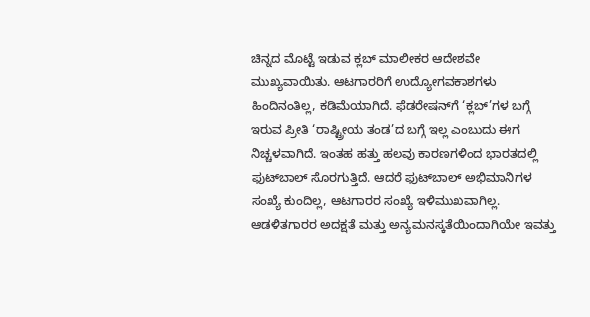ಚಿನ್ನದ ಮೊಟ್ಟೆ ಇಡುವ ಕ್ಲಬ್‌ ಮಾಲೀಕರ ಆದೇಶವೇ ಮುಖ್ಯವಾಯಿತು. ಆಟಗಾರರಿಗೆ ಉದ್ಯೋಗವಕಾಶಗಳು ಹಿಂದಿನಂತಿಲ್ಲ, ಕಡಿಮೆಯಾಗಿದೆ. ಫೆಡರೇಷನ್‌ಗೆ ‘ಕ್ಲಬ್‌’ಗಳ ಬಗ್ಗೆ ಇರುವ ಪ್ರೀತಿ ‘ರಾಷ್ಟ್ರೀಯ ತಂಡ’ದ ಬಗ್ಗೆ ಇಲ್ಲ ಎಂಬುದು ಈಗ ನಿಚ್ಚಳವಾಗಿದೆ. ಇಂತಹ ಹತ್ತು ಹಲವು ಕಾರಣಗಳಿಂದ ಭಾರತದಲ್ಲಿ ಫುಟ್‌ಬಾಲ್‌ ಸೊರಗುತ್ತಿದೆ. ಆದರೆ ಫುಟ್‌ಬಾಲ್‌ ಅಭಿಮಾನಿಗಳ ಸಂಖ್ಯೆ ಕುಂದಿಲ್ಲ, ಆಟಗಾರರ ಸಂಖ್ಯೆ ಇಳಿಮುಖವಾಗಿಲ್ಲ. ಆಡಳಿತಗಾರರ ಅದಕ್ಷತೆ ಮತ್ತು ಅನ್ಯಮನಸ್ಕತೆಯಿಂದಾಗಿಯೇ ಇವತ್ತು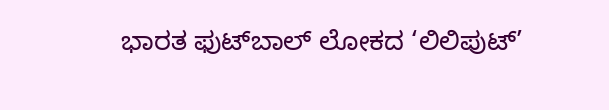ಭಾರತ ಫುಟ್‌ಬಾಲ್‌ ಲೋಕದ ‘ಲಿಲಿಪುಟ್‌’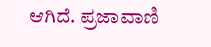ಆಗಿದೆ. ಪ್ರಜಾವಾಣಿ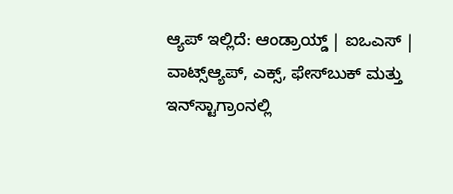ಆ್ಯಪ್ ಇಲ್ಲಿದೆ: ಆಂಡ್ರಾಯ್ಡ್ | ಐಒಎಸ್ | ವಾಟ್ಸ್ಆ್ಯಪ್, ಎಕ್ಸ್, ಫೇಸ್‌ಬುಕ್ ಮತ್ತು ಇನ್‌ಸ್ಟಾಗ್ರಾಂನಲ್ಲಿ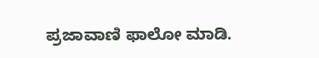ಪ್ರಜಾವಾಣಿ ಫಾಲೋ ಮಾಡಿ.